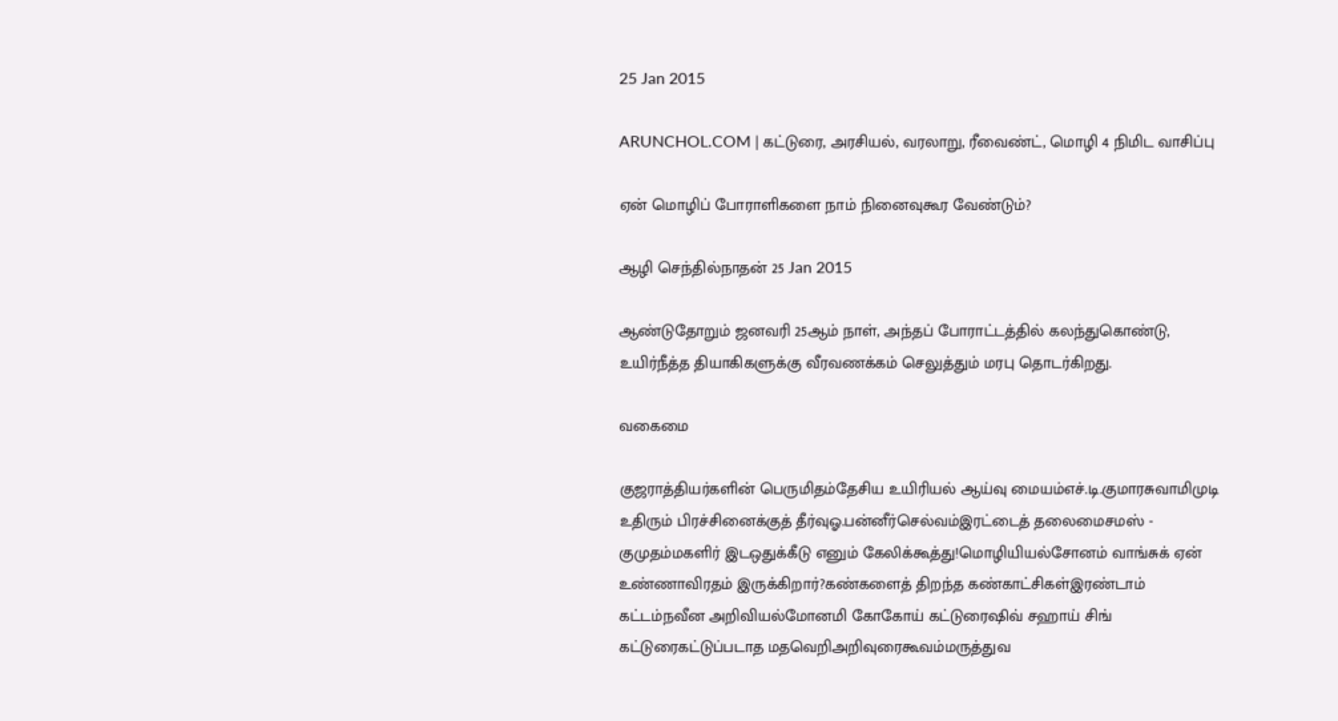25 Jan 2015

ARUNCHOL.COM | கட்டுரை, அரசியல், வரலாறு, ரீவைண்ட், மொழி 4 நிமிட வாசிப்பு

ஏன் மொழிப் போராளிகளை நாம் நினைவுகூர வேண்டும்?

ஆழி செந்தில்நாதன் 25 Jan 2015

ஆண்டுதோறும் ஜனவரி 25ஆம் நாள், அந்தப் போராட்டத்தில் கலந்துகொண்டு, உயிர்நீத்த தியாகிகளுக்கு வீரவணக்கம் செலுத்தும் மரபு தொடர்கிறது.

வகைமை

குஜராத்தியர்களின் பெருமிதம்தேசிய உயிரியல் ஆய்வு மையம்எச்.டி.குமாரசுவாமிமுடி உதிரும் பிரச்சினைக்குத் தீர்வுஓ.பன்னீர்செல்வம்இரட்டைத் தலைமைசமஸ் - குமுதம்மகளிர் இடஒதுக்கீடு எனும் கேலிக்கூத்து!மொழியியல்சோனம் வாங்சுக் ஏன் உண்ணாவிரதம் இருக்கிறார்?கண்களைத் திறந்த கண்காட்சிகள்இரண்டாம் கட்டம்நவீன அறிவியல்மோனமி கோகோய் கட்டுரைஷிவ் சஹாய் சிங் கட்டுரைகட்டுப்படாத மதவெறிஅறிவுரைகூவம்மருத்துவ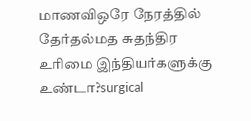மாணவிஒரே நேரத்தில் தேர்தல்மத சுதந்திர உரிமை இந்தியர்களுக்கு உண்டா?surgical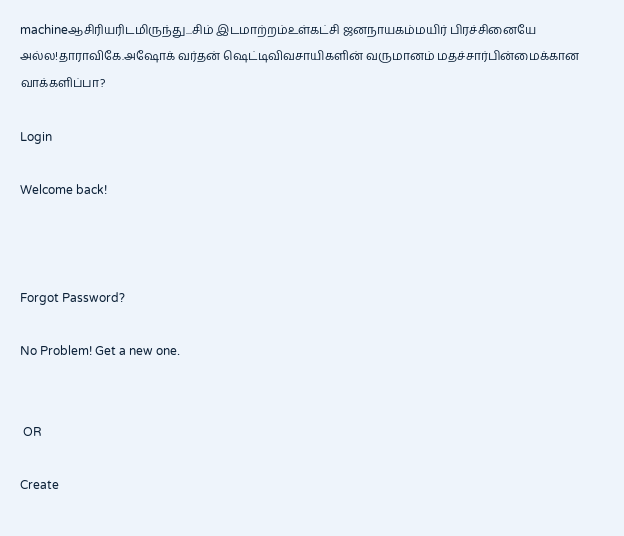machineஆசிரியரிடமிருந்து...சிம் இடமாற்றம்உள்கட்சி ஜனநாயகம்மயிர் பிரச்சினையே அல்ல!தாராவிகே.அஷோக் வர்தன் ஷெட்டிவிவசாயிகளின் வருமானம் மதச்சார்பின்மைக்கான வாக்களிப்பா?

Login

Welcome back!



Forgot Password?

No Problem! Get a new one.


 OR

Create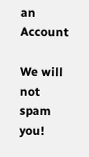an Account

We will not spam you!